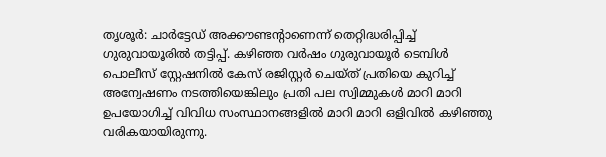തൃശൂർ: ചാർട്ടേഡ് അക്കൗണ്ടൻ്റാണെന്ന് തെറ്റിദ്ധരിപ്പിച്ച് ഗുരുവായൂരിൽ തട്ടിപ്പ്. കഴിഞ്ഞ വർഷം ഗുരുവായൂർ ടെമ്പിൾ പൊലീസ് സ്റ്റേഷനിൽ കേസ് രജിസ്റ്റർ ചെയ്ത് പ്രതിയെ കുറിച്ച് അന്വേഷണം നടത്തിയെങ്കിലും പ്രതി പല സ്വിമ്മുകൾ മാറി മാറി ഉപയോഗിച്ച് വിവിധ സംസ്ഥാനങ്ങളിൽ മാറി മാറി ഒളിവിൽ കഴിഞ്ഞു വരികയായിരുന്നു.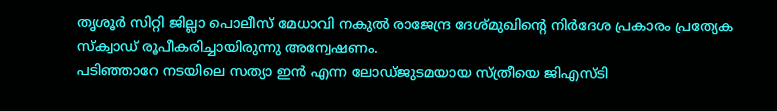തൃശൂർ സിറ്റി ജില്ലാ പൊലീസ് മേധാവി നകുൽ രാജേന്ദ്ര ദേശ്മുഖിൻ്റെ നിർദേശ പ്രകാരം പ്രത്യേക സ്ക്വാഡ് രൂപീകരിച്ചായിരുന്നു അന്വേഷണം.
പടിഞ്ഞാറേ നടയിലെ സത്യാ ഇൻ എന്ന ലോഡ്ജുടമയായ സ്ത്രീയെ ജിഎസ്ടി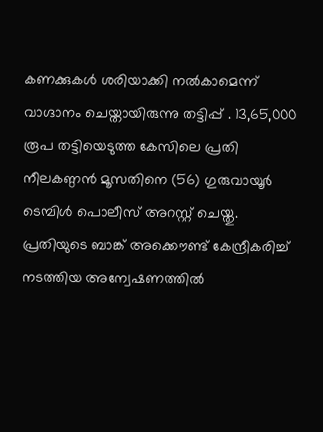കണക്കുകൾ ശരിയാക്കി നൽകാമെന്ന് വാഗ്ദാനം ചെയ്തായിരുന്നു തട്ടിപ്പ് . 13,65,000 രൂപ തട്ടിയെടുത്ത കേസിലെ പ്രതി നീലകണ്ഠൻ മൂസതിനെ (56) ഗുരുവായൂർ ടെമ്പിൾ പൊലീസ് അറസ്റ്റ് ചെയ്തു.
പ്രതിയുടെ ബാങ്ക് അക്കൌണ്ട് കേന്ദ്രീകരിച്ച് നടത്തിയ അന്വേഷണത്തിൽ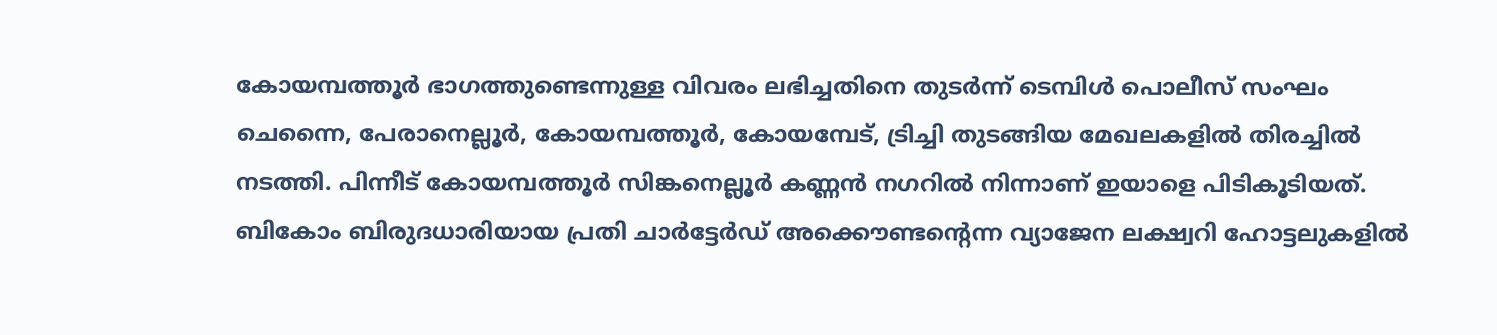കോയമ്പത്തൂർ ഭാഗത്തുണ്ടെന്നുള്ള വിവരം ലഭിച്ചതിനെ തുടർന്ന് ടെമ്പിൾ പൊലീസ് സംഘം ചെന്നൈ, പേരാനെല്ലൂർ, കോയമ്പത്തൂർ, കോയമ്പേട്, ട്രിച്ചി തുടങ്ങിയ മേഖലകളിൽ തിരച്ചിൽ നടത്തി. പിന്നീട് കോയമ്പത്തൂർ സിങ്കനെല്ലൂർ കണ്ണൻ നഗറിൽ നിന്നാണ് ഇയാളെ പിടികൂടിയത്.
ബികോം ബിരുദധാരിയായ പ്രതി ചാർട്ടേർഡ് അക്കൌണ്ടന്റെന്ന വ്യാജേന ലക്ഷ്വറി ഹോട്ടലുകളിൽ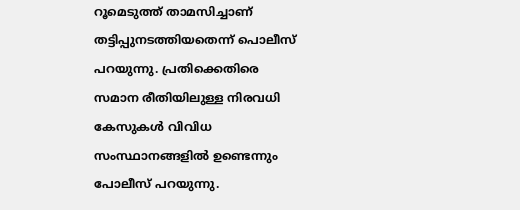റൂമെടുത്ത് താമസിച്ചാണ് തട്ടിപ്പുനടത്തിയതെന്ന് പൊലീസ് പറയുന്നു. പ്രതിക്കെതിരെ സമാന രീതിയിലുള്ള നിരവധി കേസുകൾ വിവിധ സംസ്ഥാനങ്ങളിൽ ഉണ്ടെന്നും പോലീസ് പറയുന്നു.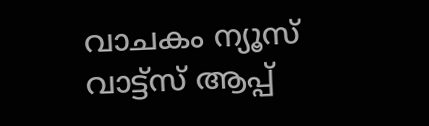വാചകം ന്യൂസ് വാട്ട്സ് ആപ്പ്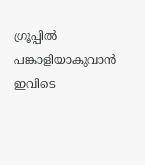ഗ്രൂപ്പിൽ പങ്കാളിയാകുവാൻ
ഇവിടെ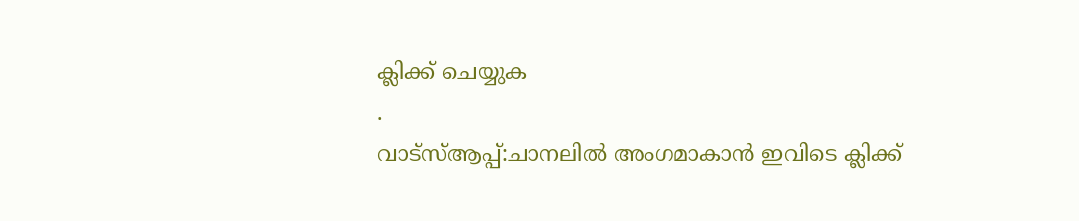ക്ലിക്ക് ചെയ്യുക
.
വാട്സ്ആപ്പ്:ചാനലിൽ അംഗമാകാൻ ഇവിടെ ക്ലിക്ക്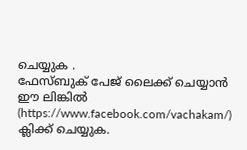ചെയ്യുക .
ഫേസ്ബുക് പേജ് ലൈക്ക് ചെയ്യാൻ ഈ ലിങ്കിൽ (https://www.facebook.com/vachakam/) ക്ലിക്ക് ചെയ്യുക.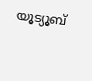യൂട്യൂബ്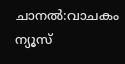ചാനൽ:വാചകം ന്യൂസ്